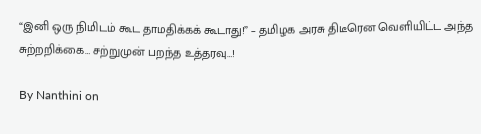“இனி ஒரு நிமிடம் கூட தாமதிக்கக் கூடாது!” – தமிழக அரசு திடீரென வெளியிட்ட அந்த சுற்றறிக்கை… சற்றுமுன் பறந்த உத்தரவு…!

By Nanthini on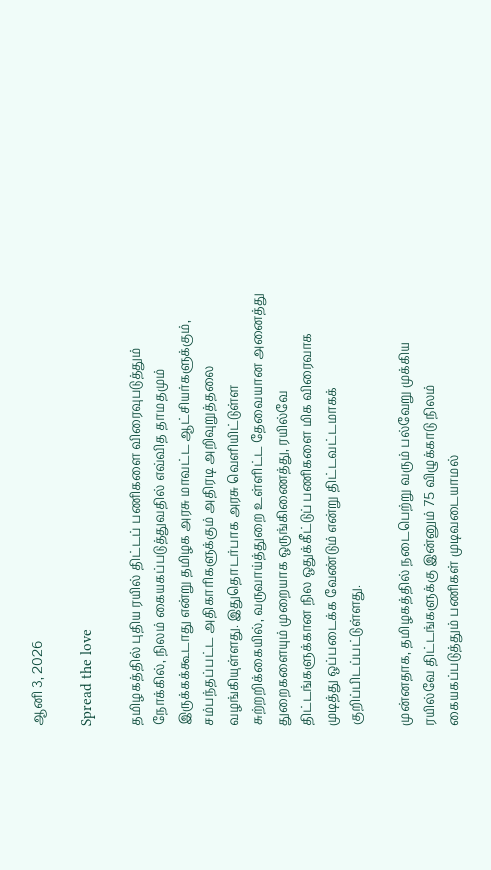ஆனி 3, 2026

Spread the love

தமிழகத்தில் புதிய ரயில் திட்டப் பணிகளை விரைவுபடுத்தும் நோக்கில், நிலம் கையகப்படுத்துவதில் எவ்வித தாமதமும் இருக்கக்கூடாது என்று தமிழக அரசு மாவட்ட ஆட்சியர்களுக்கும், சம்பந்தப்பட்ட அதிகாரிகளுக்கும் அதிரடி அறிவுறுத்தலை வழங்கியுள்ளது. இதுதொடர்பாக அரசு வெளியிட்டுள்ள சுற்றறிக்கையில், வருவாய்த்துறை உள்ளிட்ட தேவையான அனைத்து துறைகளையும் முறையாக ஒருங்கிணைத்து, ரயில்வே திட்டங்களுக்கான நில ஒதுக்கீட்டுப் பணிகளை மிக விரைவாக முடித்து ஒப்படைக்க வேண்டும் என்று திட்டவட்டமாகக் குறிப்பிடப்பட்டுள்ளது.

முன்னதாக, தமிழகத்தில் நடைபெற்று வரும் பல்வேறு முக்கிய ரயில்வே திட்டங்களுக்கு இன்னும் 75 விழுக்காடு நிலம் கையகப்படுத்தும் பணிகள் முடிவடையாமல்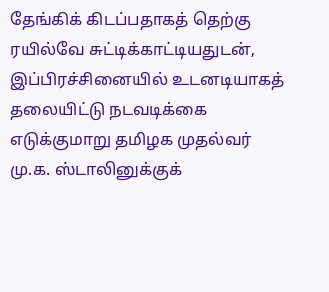தேங்கிக் கிடப்பதாகத் தெற்கு ரயில்வே சுட்டிக்காட்டியதுடன், இப்பிரச்சினையில் உடனடியாகத் தலையிட்டு நடவடிக்கை எடுக்குமாறு தமிழக முதல்வர் மு.க. ஸ்டாலினுக்குக்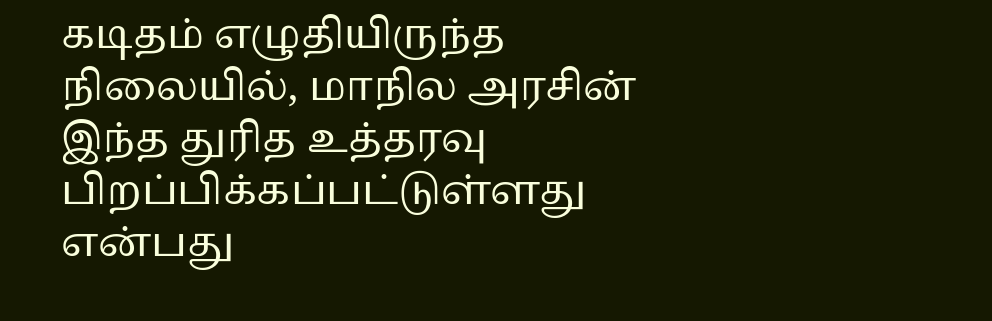கடிதம் எழுதியிருந்த நிலையில், மாநில அரசின் இந்த துரித உத்தரவு பிறப்பிக்கப்பட்டுள்ளது என்பது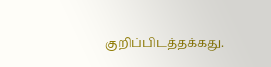குறிப்பிடத்தக்கது.